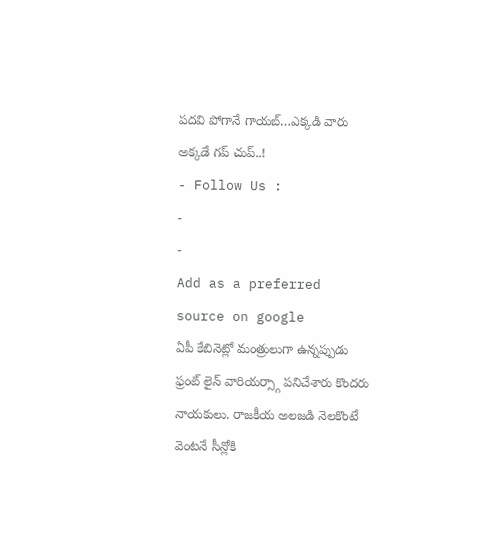పదవి పోగానే గాయబ్…ఎక్కడి వారు అక్కడే గప్ చుప్..!
- Follow Us :
-
-
Add as a preferred
source on google
ఏపీ కేబినెట్లో మంత్రులుగా ఉన్నప్పుడు ఫ్రంట్ లైన్ వారియర్స్గా పనిచేశారు కొందరు నాయకులు. రాజకీయ అలజడి నెలకొంటే వెంటనే సీన్లోకి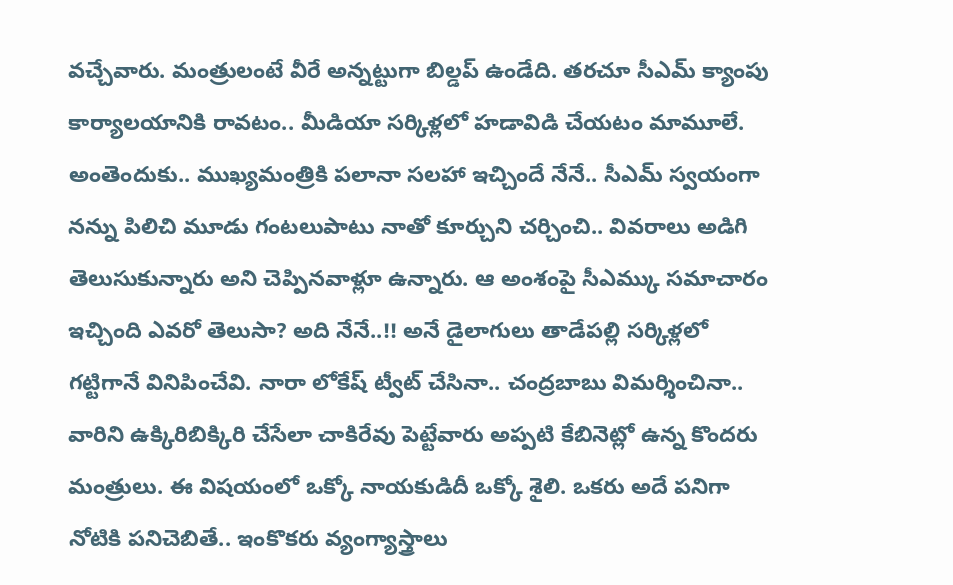వచ్చేవారు. మంత్రులంటే వీరే అన్నట్టుగా బిల్డప్ ఉండేది. తరచూ సీఎమ్ క్యాంపు కార్యాలయానికి రావటం.. మీడియా సర్కిళ్లలో హడావిడి చేయటం మామూలే. అంతెందుకు.. ముఖ్యమంత్రికి పలానా సలహా ఇచ్చిందే నేనే.. సీఎమ్ స్వయంగా నన్ను పిలిచి మూడు గంటలుపాటు నాతో కూర్చుని చర్చించి.. వివరాలు అడిగి తెలుసుకున్నారు అని చెప్పినవాళ్లూ ఉన్నారు. ఆ అంశంపై సీఎమ్కు సమాచారం ఇచ్చింది ఎవరో తెలుసా? అది నేనే..!! అనే డైలాగులు తాడేపల్లి సర్కిళ్లలో గట్టిగానే వినిపించేవి. నారా లోకేష్ ట్వీట్ చేసినా.. చంద్రబాబు విమర్శించినా.. వారిని ఉక్కిరిబిక్కిరి చేసేలా చాకిరేవు పెట్టేవారు అప్పటి కేబినెట్లో ఉన్న కొందరు మంత్రులు. ఈ విషయంలో ఒక్కో నాయకుడిదీ ఒక్కో శైలి. ఒకరు అదే పనిగా నోటికి పనిచెబితే.. ఇంకొకరు వ్యంగ్యాస్త్రాలు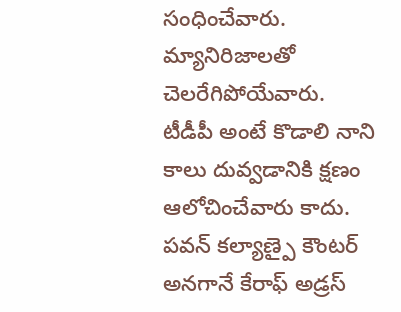సంధించేవారు. మ్యానిరిజాలతో చెలరేగిపోయేవారు.
టీడీపీ అంటే కొడాలి నాని కాలు దువ్వడానికి క్షణం ఆలోచించేవారు కాదు. పవన్ కల్యాణ్పై కౌంటర్ అనగానే కేరాఫ్ అడ్రస్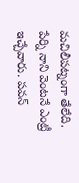మచిలీపట్నంగా తేలేది. పేర్ని నాని వెంటనే ఎంట్రీ ఇచ్చేవారు. పవన్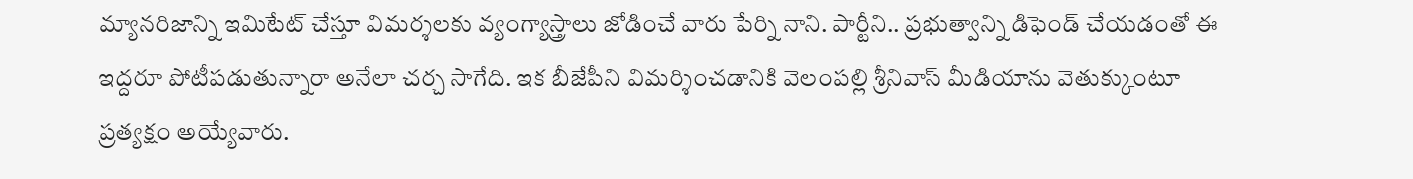మ్యానరిజాన్ని ఇమిటేట్ చేస్తూ విమర్శలకు వ్యంగ్యాస్త్రాలు జోడించే వారు పేర్ని నాని. పార్టీని.. ప్రభుత్వాన్ని డిఫెండ్ చేయడంతో ఈ ఇద్దరూ పోటీపడుతున్నారా అనేలా చర్చ సాగేది. ఇక బీజేపీని విమర్శించడానికి వెలంపల్లి శ్రీనివాస్ మీడియాను వెతుక్కుంటూ ప్రత్యక్షం అయ్యేవారు.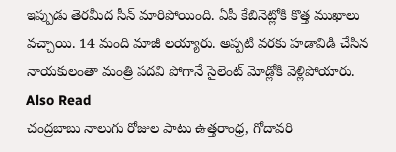ఇప్పుడు తెరమీద సీన్ మారిపోయింది. ఏపీ కేబినెట్లోకి కొత్త ముఖాలు వచ్చాయి. 14 మంది మాజీ లయ్యారు. అప్పటి వరకు హడావిడి చేసిన నాయకులంతా మంత్రి పదవి పోగానే సైలెంట్ మోడ్లోకి వెళ్లిపోయారు.
Also Read
చంద్రబాబు నాలుగు రోజుల పాటు ఉత్తరాంధ్ర, గోదావరి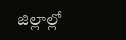జిల్లాల్లో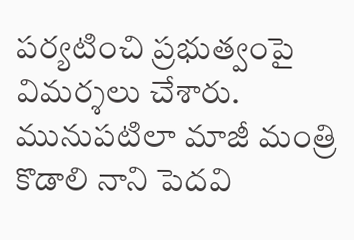పర్యటించి ప్రభుత్వంపై విమర్శలు చేశారు. మునుపటిలా మాజీ మంత్రి కొడాలి నాని పెదవి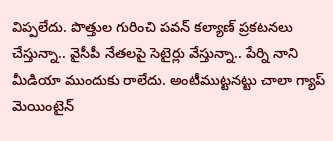విప్పలేదు. పొత్తుల గురించి పవన్ కల్యాణ్ ప్రకటనలు చేస్తున్నా.. వైసీపీ నేతలపై సెటైర్లు వేస్తున్నా.. పేర్ని నాని మీడియా ముందుకు రాలేదు. అంటీముట్టనట్టు చాలా గ్యాప్ మెయింటైన్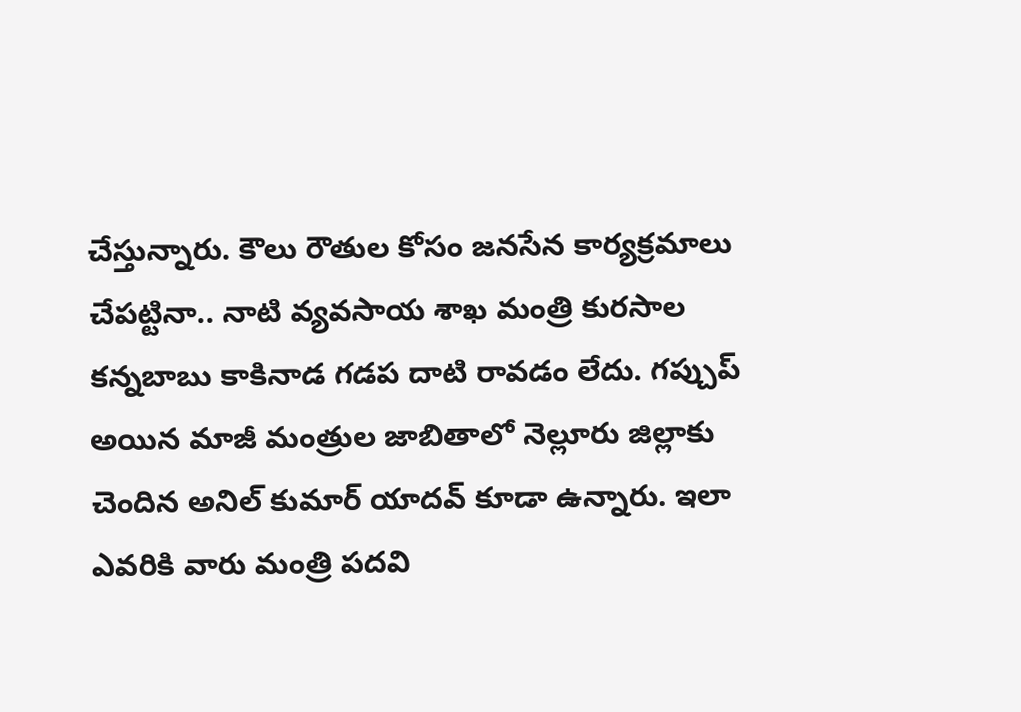చేస్తున్నారు. కౌలు రౌతుల కోసం జనసేన కార్యక్రమాలు చేపట్టినా.. నాటి వ్యవసాయ శాఖ మంత్రి కురసాల కన్నబాబు కాకినాడ గడప దాటి రావడం లేదు. గప్చుప్ అయిన మాజీ మంత్రుల జాబితాలో నెల్లూరు జిల్లాకు చెందిన అనిల్ కుమార్ యాదవ్ కూడా ఉన్నారు. ఇలా ఎవరికి వారు మంత్రి పదవి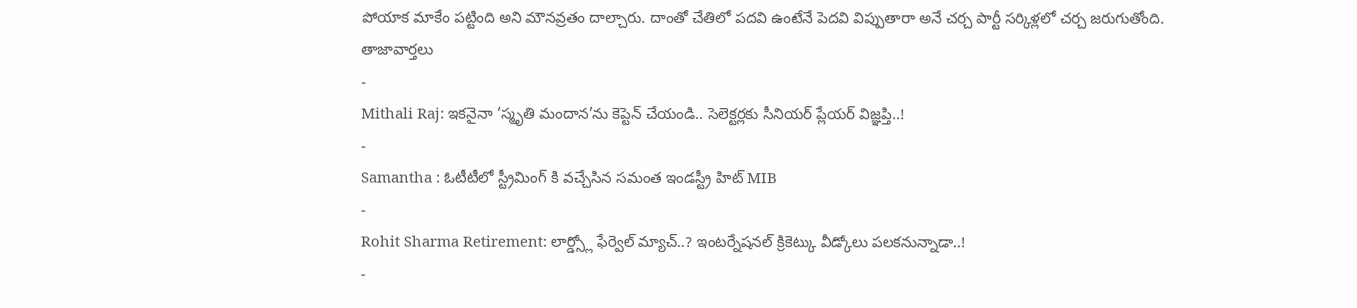పోయాక మాకేం పట్టింది అని మౌనవ్రతం దాల్చారు. దాంతో చేతిలో పదవి ఉంటేనే పెదవి విప్పుతారా అనే చర్చ పార్టీ సర్కిళ్లలో చర్చ జరుగుతోంది.
తాజావార్తలు
-
Mithali Raj: ఇకనైనా ‘స్మృతి మందాన’ను కెప్టెన్ చేయండి.. సెలెక్టర్లకు సీనియర్ ప్లేయర్ విజ్ఞప్తి..!
-
Samantha : ఓటీటీలో స్ట్రీమింగ్ కి వచ్చేసిన సమంత ఇండస్ట్రీ హిట్ MIB
-
Rohit Sharma Retirement: లార్డ్స్లో ఫేర్వెల్ మ్యాచ్..? ఇంటర్నేషనల్ క్రికెట్కు వీడ్కోలు పలకనున్నాడా..!
-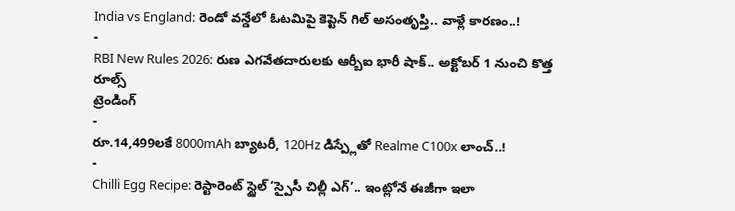India vs England: రెండో వన్డేలో ఓటమిపై కెప్టెన్ గిల్ అసంతృప్తి.. వాళ్లే కారణం..!
-
RBI New Rules 2026: రుణ ఎగవేతదారులకు ఆర్బీఐ భారీ షాక్.. అక్టోబర్ 1 నుంచి కొత్త రూల్స్
ట్రెండింగ్
-
రూ.14,499లకే 8000mAh బ్యాటరీ, 120Hz డిస్ప్లేతో Realme C100x లాంచ్..!
-
Chilli Egg Recipe: రెస్టారెంట్ స్టైల్ ‘స్పైసీ చిల్లీ ఎగ్’.. ఇంట్లోనే ఈజీగా ఇలా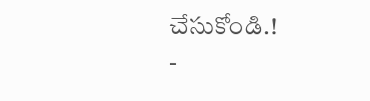చేసుకోండి.!
-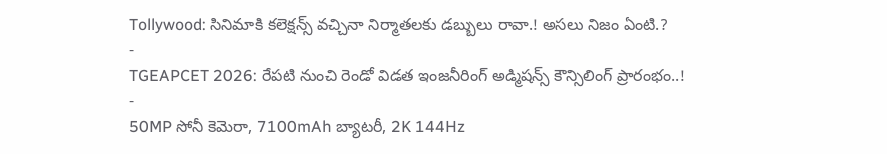Tollywood: సినిమాకి కలెక్షన్స్ వచ్చినా నిర్మాతలకు డబ్బులు రావా.! అసలు నిజం ఏంటి.?
-
TGEAPCET 2026: రేపటి నుంచి రెండో విడత ఇంజనీరింగ్ అడ్మిషన్స్ కౌన్సిలింగ్ ప్రారంభం..!
-
50MP సోనీ కెమెరా, 7100mAh బ్యాటరీ, 2K 144Hz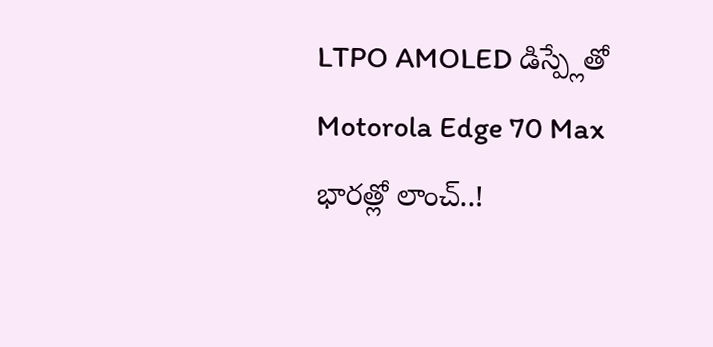LTPO AMOLED డిస్ప్లేతో Motorola Edge 70 Max భారత్లో లాంచ్..!